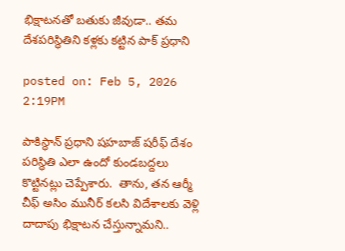భిక్షాటనతో బతుకు జీవుడా.. తమ దేశపరిస్థితిని కళ్లకు కట్టిన పాక్ ప్రధాని

posted on: Feb 5, 2026 2:19PM

పాకిస్థాన్ ప్రధాని షహబాజ్ షరీఫ్ దేశం పరిస్థితి ఎలా ఉందో కుండబద్దలు కొట్టినట్లు చెప్పేశారు.  తాను, త‌న ఆర్మీ  చీఫ్ అసిం మునీర్ క‌ల‌సి విదేశాల‌కు వెళ్లి దాదాపు భిక్షాట‌న చేస్తున్నామ‌ని..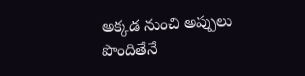అక్కడ నుంచి అప్పులు పొందితేనే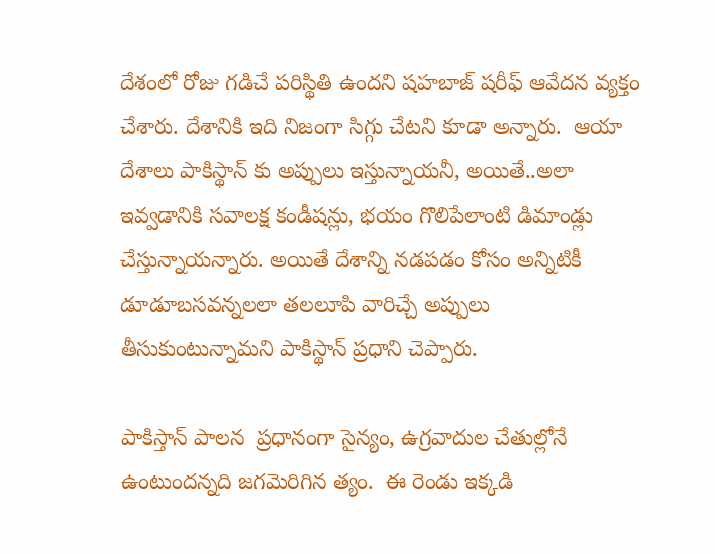దేశంలో రోజు గడిచే పరిస్థితి ఉందని షహబాజ్ షరీఫ్ ఆవేదన వ్యక్తం చేశారు. దేశానికి ఇది నిజంగా సిగ్గు చేటని కూడా అన్నారు.  ఆయా దేశాలు పాకిస్థాన్ కు అప్పులు ఇస్తున్నాయనీ, అయితే..అలా ఇవ్వడానికి సవాలక్ష కండీషన్లు, భయం గొలిపేలాంటి డిమాండ్లు చేస్తున్నాయన్నారు. అయితే దేశాన్ని నడపడం కోసం అన్నిటికీ డూడూబసవన్నలలా తలలూపి వారిచ్చే అప్పులు తీసుకుంటున్నామని పాకిస్థాన్ ప్రధాని చెప్పారు.

పాకిస్తాన్ పాల‌న  ప్రధానంగా సైన్యం, ఉగ్రవాదుల చేతుల్లోనే ఉంటుందన్నది జగమెరిగిన త్యం.  ఈ రెండు ఇక్కడి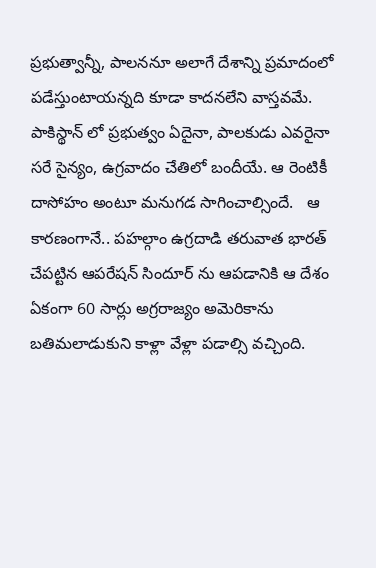ప్రభుత్వాన్నీ, పాలననూ అలాగే దేశాన్ని ప్రమాదంలో పడేస్తుంటాయన్నది కూడా కాదనలేని వాస్తవమే. పాకిస్థాన్ లో ప్రభుత్వం ఏదైనా, పాలకుడు ఎవరైనా సరే సైన్యం, ఉగ్రవాదం చేతిలో బందీయే. ఆ రెంటికీ దాసోహం అంటూ మనుగడ సాగించాల్సిందే.   ఆ కారణంగానే.. పహల్గాం ఉగ్రదాడి తరువాత భారత్ చేపట్టిన ఆపరేషన్ సిందూర్ ను ఆపడానికి ఆ దేశం ఏకంగా 60 సార్లు అగ్రరాజ్యం అమెరికాను బతిమలాడుకుని కాళ్లా వేళ్లా పడాల్సి వచ్చింది.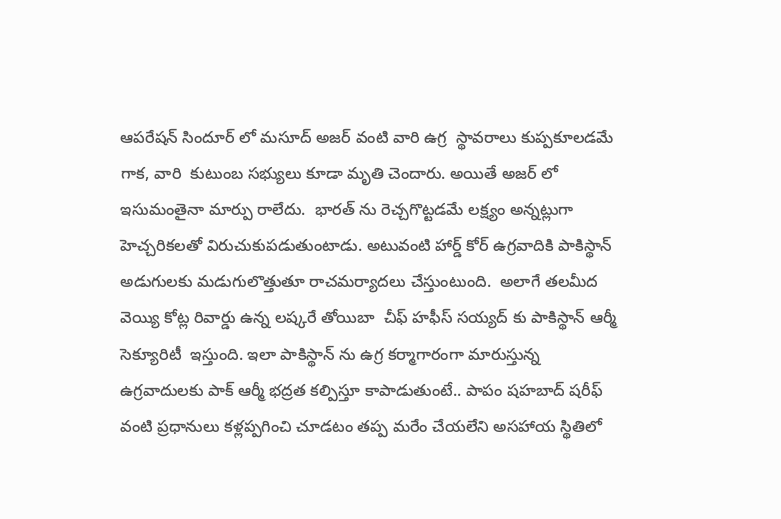ఆపరేషన్ సిందూర్ లో మ‌సూద్ అజ‌ర్ వంటి వారి ఉగ్ర  స్థావ‌రాలు కుప్ప‌కూల‌డ‌మే  గాక‌, వారి  కుటుంబ స‌భ్యులు కూడా మృతి చెందారు. అయితే అజర్ లో ఇసుమంతైనా మార్పు రాలేదు.  భారత్ ను రెచ్చగొట్టడమే లక్ష్యం అన్నట్లుగా హెచ్చరికలతో విరుచుకుపడుతుంటాడు. అటువంటి హార్డ్ కోర్ ఉగ్రవాదికి పాకిస్థాన్ అడుగులకు మడుగులొత్తుతూ రాచమర్యాదలు చేస్తుంటుంది.  అలాగే తలమీద వెయ్యి కోట్ల రివార్డు ఉన్న ల‌ష్క‌రే తోయిబా  చీఫ్ హ‌ఫీస్ స‌య్య‌ద్ కు పాకిస్థాన్ ఆర్మీ  సెక్యూరిటీ  ఇస్తుంది. ఇలా పాకిస్థాన్ ను ఉగ్ర కర్మాగారంగా మారుస్తున్న ఉగ్రవాదులకు పాక్ ఆర్మీ భద్రత కల్పిస్తూ కాపాడుతుంటే.. పాపం షహబాద్ షరీఫ్ వంటి ప్రధానులు కళ్లప్పగించి చూడటం తప్ప మరేం చేయలేని అసహాయ స్థితిలో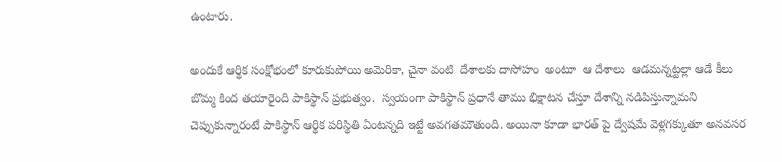ఉంటారు.

అందుకే ఆర్థిక సంక్షోభంలో కూరుకుపోయి అమెరికా, చైనా వంటి  దేశాల‌కు దాసోహం  అంటూ  ఆ దేశాలు  ఆడ‌మ‌న్న‌ట్ట‌ల్లా ఆడే కీలు బొమ్మ కింద త‌యారైంది పాకిస్థాన్ ప్ర‌భుత్వం.  స్వయంగా పాకిస్థాన్ ప్రధానే తాము భిక్షాటన చేస్తూ దేశాన్ని నడిపిస్తున్నామని చెప్పుకున్నారంటే పాకిస్థాన్ ఆర్థిక పరిస్థితి ఏంటన్నది ఇట్టే అవగతమౌతుంది. అయినా కూడా భారత్ పై ద్వేషమే వెళ్లగక్కుతూ అనవసర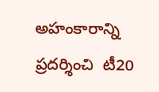అహంకారాన్ని ప్రదర్శించి  టీ20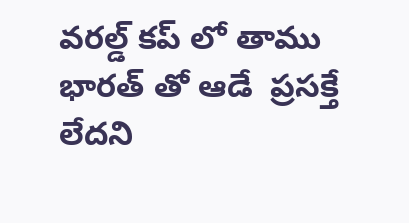వ‌ర‌ల్డ్ క‌ప్ లో తాము భార‌త్ తో ఆడే  ప్ర‌స‌క్తే లేద‌ని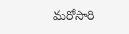మరోసారి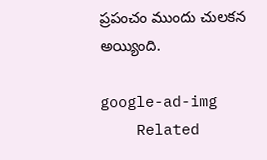ప్రపంచం ముందు చులకన అయ్యింది.

google-ad-img
    Related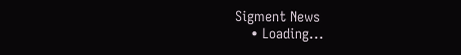Sigment News
    • Loading...